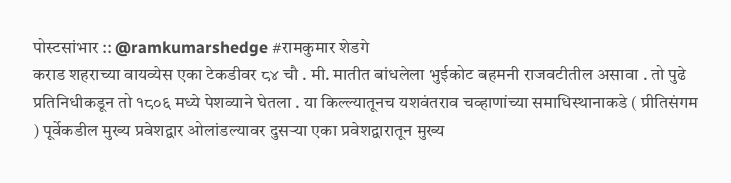पोस्टसांभार :: @ramkumarshedge #रामकुमार शेडगे
कराड शहराच्या वायव्येस एका टेकडीवर ८४ चौ . मी. मातीत बांधलेला भुईकोट बहमनी राजवटीतील असावा . तो पुढे प्रतिनिधीकडून तो १८०६ मध्ये पेशव्याने घेतला . या किल्ल्यातूनच यशवंतराव चव्हाणांच्या समाधिस्थानाकडे ( प्रीतिसंगम ) पूर्वेकडील मुख्य प्रवेशद्वार ओलांडल्यावर दुसऱ्या एका प्रवेशद्वारातून मुख्य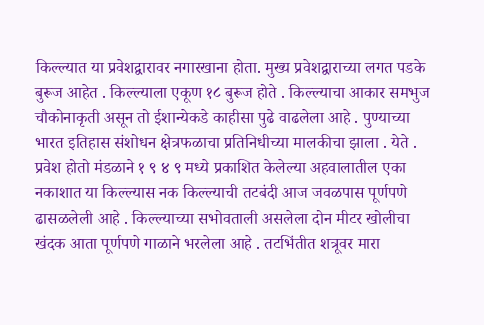किल्ल्यात या प्रवेशद्वारावर नगारखाना होता. मुख्य प्रवेशद्वाराच्या लगत पडके बुरूज आहेत . किल्ल्याला एकूण १८ बुरूज होते . किल्ल्याचा आकार समभुज चौकोनाकृती असून तो ईशान्येकडे काहीसा पुढे वाढलेला आहे . पुण्याच्या भारत इतिहास संशोधन क्षेत्रफळाचा प्रतिनिधीच्या मालकीचा झाला . येते . प्रवेश होतो मंडळाने १ ९ ४ ९ मध्ये प्रकाशित केलेल्या अहवालातील एका नकाशात या किल्ल्यास नक किल्ल्याची तटबंदी आज जवळपास पूर्णपणे ढासळलेली आहे . किल्ल्याच्या सभोवताली असलेला दोन मीटर खोलीचा खंदक आता पूर्णपणे गाळाने भरलेला आहे . तटभिंतीत शत्रूवर मारा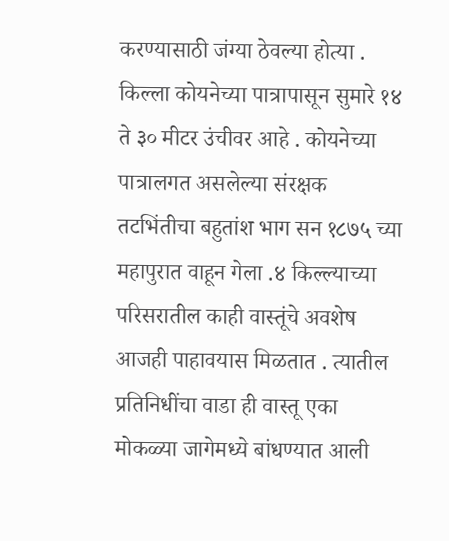करण्यासाठी जंग्या ठेवल्या होत्या . किल्ला कोयनेच्या पात्रापासून सुमारे १४ ते ३० मीटर उंचीवर आहे . कोयनेच्या पात्रालगत असलेल्या संरक्षक तटभिंतीचा बहुतांश भाग सन १८७५ च्या महापुरात वाहून गेला .४ किल्ल्याच्या परिसरातील काही वास्तूंचे अवशेष आजही पाहावयास मिळतात . त्यातील प्रतिनिधींचा वाडा ही वास्तू एका मोकळ्या जागेमध्ये बांधण्यात आली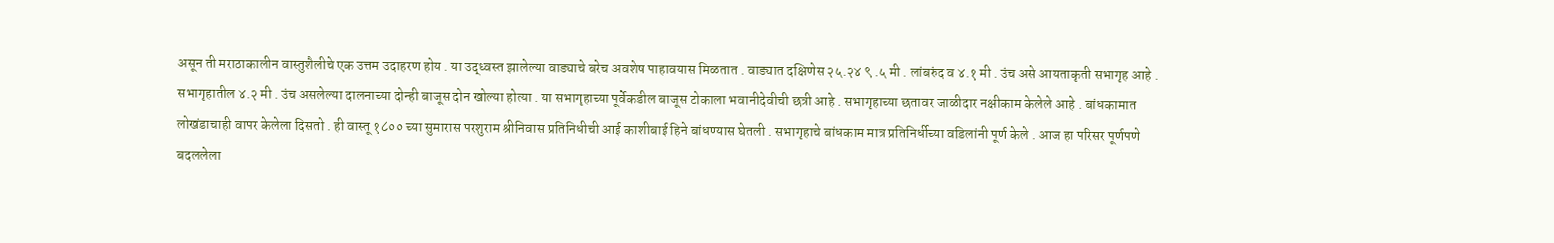असून ती मराठाकालीन वास्तुशैलीचे एक उत्तम उदाहरण होय . या उद्ध्वस्त झालेल्या वाड्याचे बरेच अवशेष पाहावयास मिळतात . वाड्यात दक्षिणेस २५.२४ ९ .५ मी . लांबरुंद व ४.१ मी . उंच असे आयताकृती सभागृह आहे . सभागृहातील ४.२ मी . उंच असलेल्या दालनाच्या दोन्ही बाजूस दोन खोल्या होत्या . या सभागृहाच्या पूर्वेकडील बाजूस टोकाला भवानीदेवीची छत्री आहे . सभागृहाच्या छतावर जाळीदार नक्षीकाम केलेले आहे . बांधकामात लोखंडाचाही वापर केलेला दिसतो . ही वास्तू १८०० च्या सुमारास परशुराम श्रीनिवास प्रतिनिधीची आई काशीबाई हिने बांधण्यास घेतली . सभागृहाचे बांधकाम मात्र प्रतिनिर्धीच्या वडिलांनी पूर्ण केले . आज हा परिसर पूर्णपणे बदललेला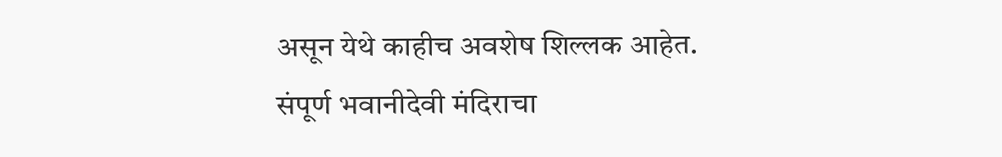असून येथे काहीच अवशेष शिल्लक आहेत. संपूर्ण भवानीदेवी मंदिराचा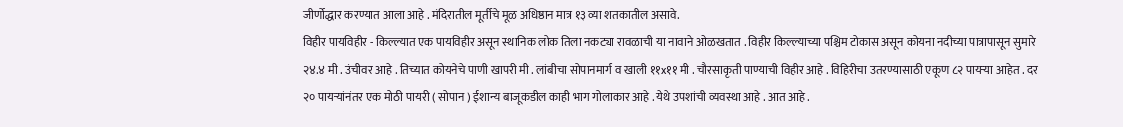जीर्णोद्धार करण्यात आला आहे . मंदिरातील मूर्तीचे मूळ अधिष्ठान मात्र १३ व्या शतकातील असावे.
विहीर पायविहीर - किल्ल्यात एक पायविहीर असून स्थानिक लोक तिला नकट्या रावळाची या नावाने ओळखतात . विहीर किल्ल्याच्या पश्चिम टोकास असून कोयना नदीच्या पात्रापासून सुमारे २४.४ मी . उंचीवर आहे . तिच्यात कोयनेचे पाणी खापरी मी . लांबीचा सोपानमार्ग व खाली ११x११ मी . चौरसाकृती पाण्याची विहीर आहे . विहिरीचा उतरण्यासाठी एकूण ८२ पायऱ्या आहेत . दर २० पायऱ्यांनंतर एक मोठी पायरी ( सोपान ) ईशान्य बाजूकडील काही भाग गोलाकार आहे . येथे उपशांची व्यवस्था आहे . आत आहे .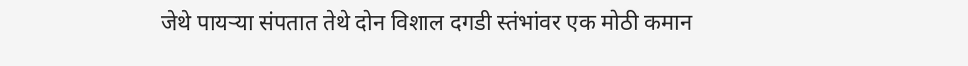जेथे पायऱ्या संपतात तेथे दोन विशाल दगडी स्तंभांवर एक मोठी कमान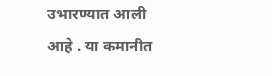उभारण्यात आली आहे . या कमानीत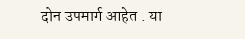दोन उपमार्ग आहेत . या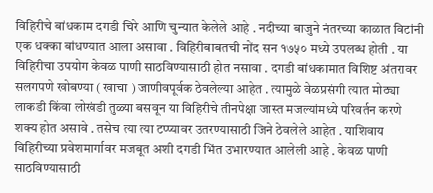विहिरीचे बांधकाम दगडी चिरे आणि चुन्यात केलेले आहे . नदीच्या बाजुने नंतरच्या काळात विटांनी एक धक्का बांधण्यात आला असावा . विहिरीबाबतची नोंद सन १७५० मध्ये उपलब्ध होती . या विहिरीचा उपयोग केवळ पाणी साठविण्यासाठी होत नसावा . दगडी बांधकामात विशिष्ट अंतरावर सलगपणे खोबण्या ( खाचा ) जाणीवपूर्वक ठेवलेल्या आहेत . त्यामुळे वेळप्रसंगी त्यात मोठ्या लाकडी किंवा लोखंडी तुळ्या बसवून या विहिरीचे तीनपेक्षा जास्त मजल्यांमध्ये परिवर्तन करणे शक्य होत असावे . तसेच त्या त्या टप्प्यावर उतरण्यासाठी जिने ठेवलेले आहेत . याशिवाय विहिरीच्या प्रवेशमार्गावर मजबूत अशी दगडी भिंत उभारण्यात आलेली आहे . केवळ पाणी साठविण्यासाठी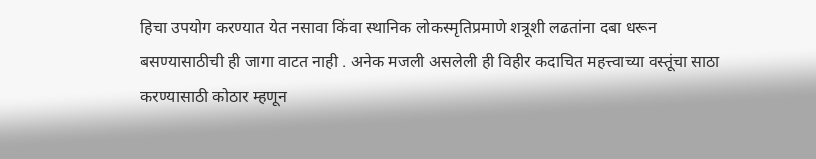हिचा उपयोग करण्यात येत नसावा किंवा स्थानिक लोकस्मृतिप्रमाणे शत्रूशी लढतांना दबा धरून बसण्यासाठीची ही जागा वाटत नाही . अनेक मजली असलेली ही विहीर कदाचित महत्त्वाच्या वस्तूंचा साठा करण्यासाठी कोठार म्हणून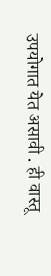उपयोगात येत असावी . ही वास्तू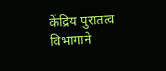केंद्रिय पुरातत्व विभागाने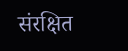संरक्षित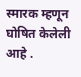स्मारक म्हणून घोषित केलेली आहे .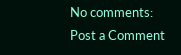No comments:
Post a Comment